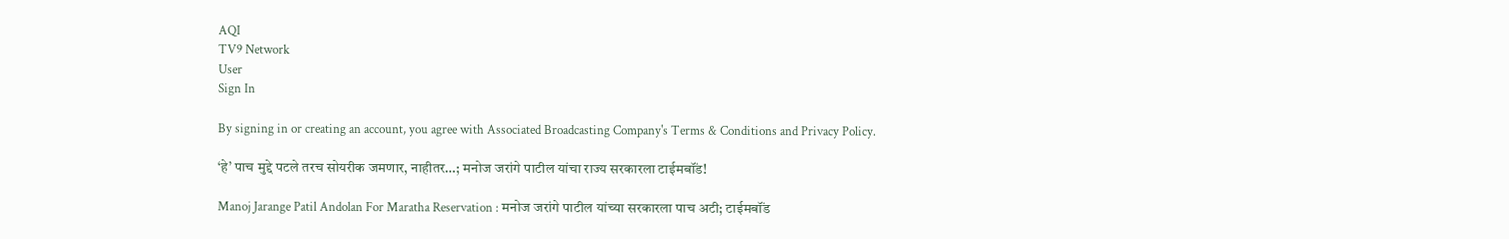AQI
TV9 Network
User
Sign In

By signing in or creating an account, you agree with Associated Broadcasting Company's Terms & Conditions and Privacy Policy.

‘हे’ पाच मुद्दे पटले तरच सोयरीक जमणार, नाहीतर…; मनोज जरांगे पाटील यांचा राज्य सरकारला टाईमबॉंड!

Manoj Jarange Patil Andolan For Maratha Reservation : मनोज जरांगे पाटील यांच्या सरकारला पाच अटी; टाईमबॉंड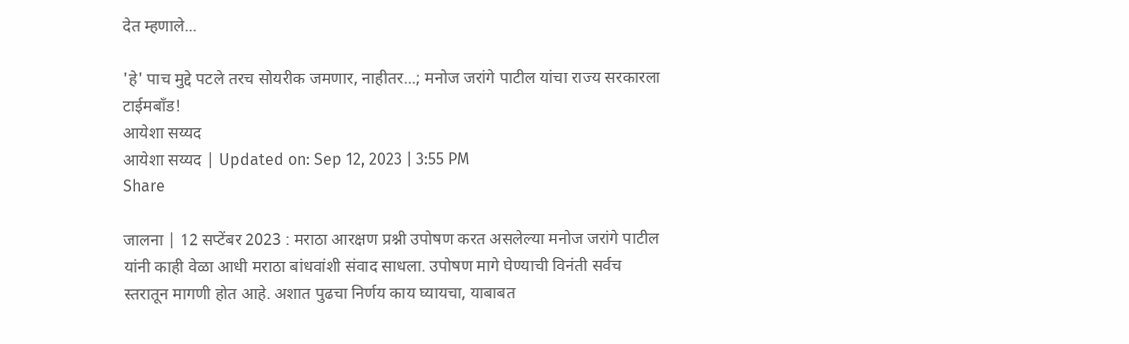देत म्हणाले...

'हे' पाच मुद्दे पटले तरच सोयरीक जमणार, नाहीतर...; मनोज जरांगे पाटील यांचा राज्य सरकारला टाईमबॉंड!
आयेशा सय्यद
आयेशा सय्यद | Updated on: Sep 12, 2023 | 3:55 PM
Share

जालना | 12 सप्टेंबर 2023 : मराठा आरक्षण प्रश्नी उपोषण करत असलेल्या मनोज जरांगे पाटील यांनी काही वेळा आधी मराठा बांधवांशी संवाद साधला. उपोषण मागे घेण्याची विनंती सर्वच स्तरातून मागणी होत आहे. अशात पुढचा निर्णय काय घ्यायचा, याबाबत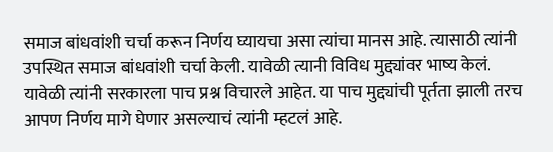समाज बांधवांशी चर्चा करून निर्णय घ्यायचा असा त्यांचा मानस आहे. त्यासाठी त्यांनी उपस्थित समाज बांधवांशी चर्चा केली. यावेळी त्यानी विविध मुद्द्यांवर भाष्य केलं. यावेळी त्यांनी सरकारला पाच प्रश्न विचारले आहेत. या पाच मुद्द्यांची पूर्तता झाली तरच आपण निर्णय मागे घेणार असल्याचं त्यांनी म्हटलं आहे.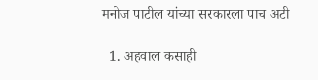मनोज पाटील यांच्या सरकारला पाच अटी

  1. अहवाल कसाही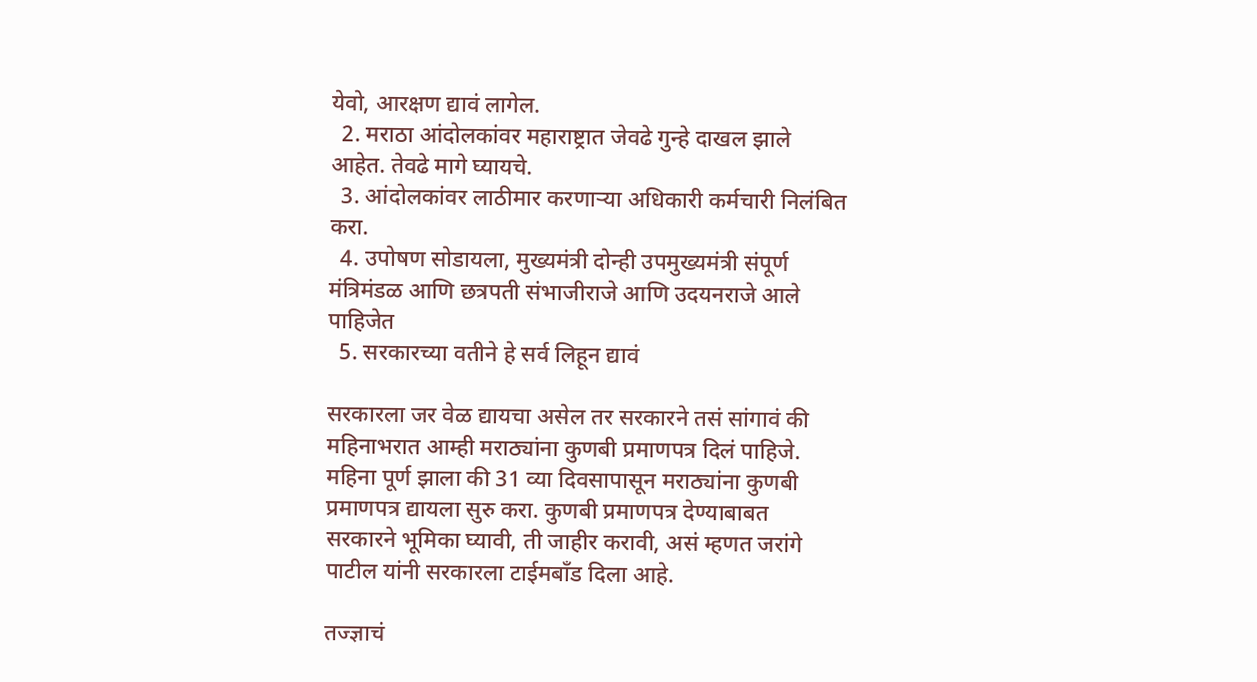येवो, आरक्षण द्यावं लागेल.
  2. मराठा आंदोलकांवर महाराष्ट्रात जेवढे गुन्हे दाखल झाले आहेत. तेवढे मागे घ्यायचे.
  3. आंदोलकांवर लाठीमार करणाऱ्या अधिकारी कर्मचारी निलंबित करा.
  4. उपोषण सोडायला, मुख्यमंत्री दोन्ही उपमुख्यमंत्री संपूर्ण मंत्रिमंडळ आणि छत्रपती संभाजीराजे आणि उदयनराजे आले पाहिजेत
  5. सरकारच्या वतीने हे सर्व लिहून द्यावं

सरकारला जर वेळ द्यायचा असेल तर सरकारने तसं सांगावं की महिनाभरात आम्ही मराठ्यांना कुणबी प्रमाणपत्र दिलं पाहिजे. महिना पूर्ण झाला की 31 व्या दिवसापासून मराठ्यांना कुणबी प्रमाणपत्र द्यायला सुरु करा. कुणबी प्रमाणपत्र देण्याबाबत सरकारने भूमिका घ्यावी, ती जाहीर करावी, असं म्हणत जरांगे पाटील यांनी सरकारला टाईमबाँड दिला आहे.

तज्ज्ञाचं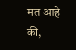मत आहे की,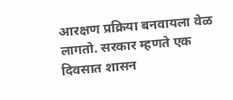आरक्षण प्रक्रिया बनवायला वेळ लागतो. सरकार म्हणते एक दिवसात शासन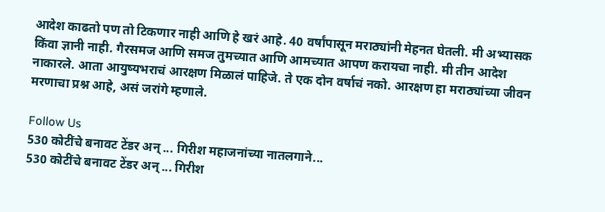आदेश काढतो पण तो टिकणार नाही आणि हे खरं आहे. 40 वर्षांपासून मराठ्यांनी मेहनत घेतली. मी अभ्यासक किंवा ज्ञानी नाही. गैरसमज आणि समज तुमच्यात आणि आमच्यात आपण करायचा नाही. मी तीन आदेश नाकारले. आता आयुष्यभराचं आरक्षण मिळालं पाहिजे. ते एक दोन वर्षाचं नको. आरक्षण हा मराठ्यांच्या जीवन मरणाचा प्रश्न आहे, असं जरांगे म्हणाले.

Follow Us
530 कोटींचे बनावट टेंडर अन् ... गिरीश महाजनांच्या नातलगाने...
530 कोटींचे बनावट टेंडर अन् ... गिरीश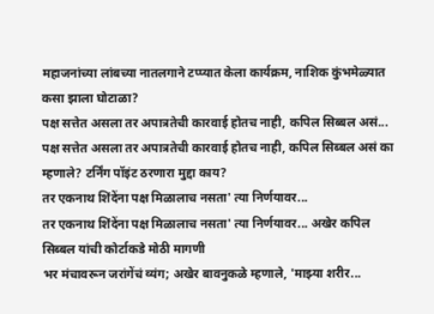महाजनांच्या लांबच्या नातलगाने टप्प्यात केला कार्यक्रम, नाशिक कुंभमेळ्यात कसा झाला घोटाळा?
पक्ष सत्तेत असला तर अपात्रतेची कारवाई होतच नाही, कपिल सिब्बल असं...
पक्ष सत्तेत असला तर अपात्रतेची कारवाई होतच नाही, कपिल सिब्बल असं का म्हणाले? टर्निंग पॉइंट ठरणारा मुद्दा काय?
तर एकनाथ शिंदेंना पक्ष मिळालाच नसता' त्या निर्णयावर...
तर एकनाथ शिंदेंना पक्ष मिळालाच नसता' त्या निर्णयावर... अखेर कपिल सिब्बल यांची कोर्टाकडे मोठी मागणी
भर मंचावरून जरांगेंचं व्यंग; अखेर बावनुकळे म्हणाले, 'माझ्या शरीर...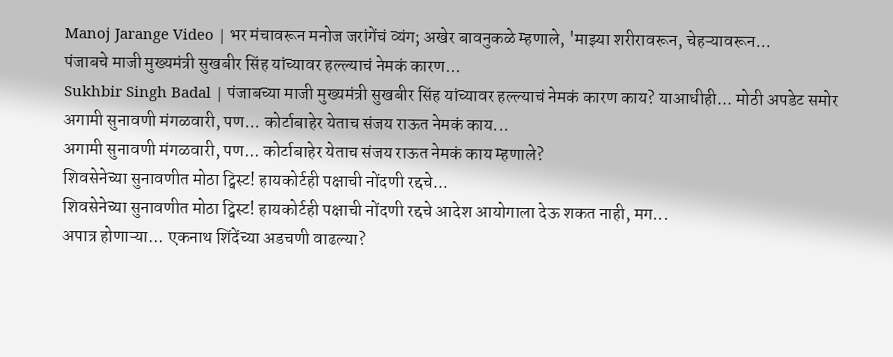Manoj Jarange Video | भर मंचावरून मनोज जरांगेंचं व्यंग; अखेर बावनुकळे म्हणाले, 'माझ्या शरीरावरून, चेहऱ्यावरून...
पंजाबचे माजी मुख्यमंत्री सुखबीर सिंह यांच्यावर हल्ल्याचं नेमकं कारण...
Sukhbir Singh Badal | पंजाबच्या माजी मुख्यमंत्री सुखबीर सिंह यांच्यावर हल्ल्याचं नेमकं कारण काय? याआधीही... मोठी अपडेट समोर
अगामी सुनावणी मंगळवारी, पण... कोर्टाबाहेर येताच संजय राऊत नेमकं काय...
अगामी सुनावणी मंगळवारी, पण... कोर्टाबाहेर येताच संजय राऊत नेमकं काय म्हणाले?
शिवसेनेच्या सुनावणीत मोठा ट्विस्ट! हायकोर्टही पक्षाची नोंदणी रद्दचे...
शिवसेनेच्या सुनावणीत मोठा ट्विस्ट! हायकोर्टही पक्षाची नोंदणी रद्दचे आदेश आयोगाला देऊ शकत नाही, मग...
अपात्र होणाऱ्या... एकनाथ शिंदेंच्या अडचणी वाढल्या?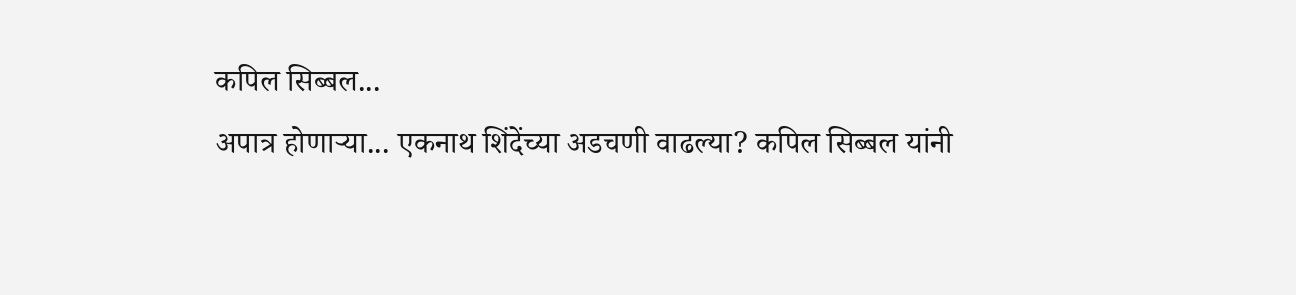कपिल सिब्बल...
अपात्र होणाऱ्या... एकनाथ शिंदेंच्या अडचणी वाढल्या? कपिल सिब्बल यांनी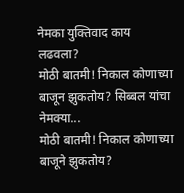नेमका युक्तिवाद काय लढवला?
मोठी बातमी! निकाल कोणाच्या बाजून झुकतोय? सिब्बल यांचा नेमक्या...
मोठी बातमी! निकाल कोणाच्या बाजूने झुकतोय?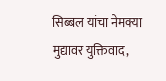सिब्बल यांचा नेमक्या मुद्यावर युक्तिवाद,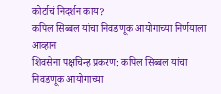कोर्टाचं निदर्शन काय?
कपिल सिब्बल यांचा निवडणूक आयोगाच्या निर्णयाला आव्हान
शिवसेना पक्षचिन्ह प्रकरण: कपिल सिब्बल यांचा निवडणूक आयोगाच्या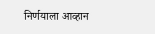निर्णयाला आव्हान